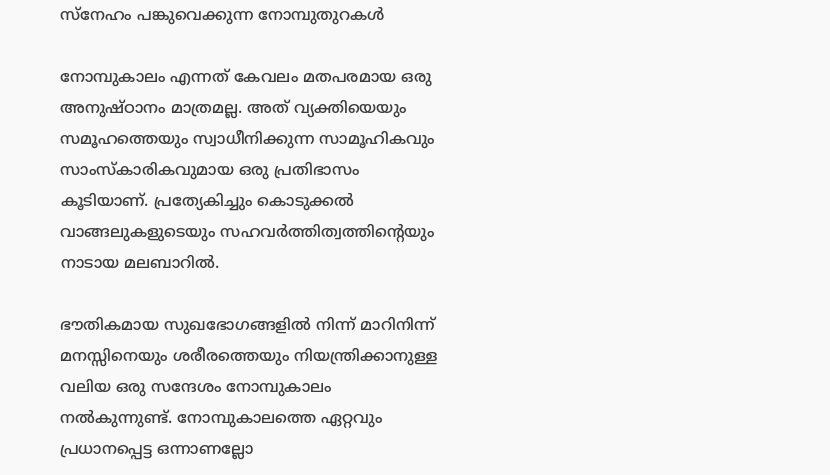സ്നേഹം പങ്കുവെക്കുന്ന നോമ്പുതുറകൾ

നോമ്പുകാലം എന്നത് കേവലം മതപരമായ ഒരു അനുഷ്ഠാനം മാത്രമല്ല. അത് വ്യക്തിയെയും സമൂഹത്തെയും സ്വാധീനിക്കുന്ന സാമൂഹികവും സാംസ്കാരികവുമായ ഒരു പ്രതിഭാസം കൂടിയാണ്. പ്രത്യേകിച്ചും കൊടുക്കൽ വാങ്ങലുകളുടെയും സഹവർത്തിത്വത്തിന്റെയും നാടായ മലബാറിൽ.

ഭൗതികമായ സുഖഭോഗങ്ങളിൽ നിന്ന് മാറിനിന്ന് മനസ്സിനെയും ശരീരത്തെയും നിയന്ത്രിക്കാനുള്ള വലിയ ഒരു സന്ദേശം നോമ്പുകാലം നൽകുന്നുണ്ട്. നോമ്പുകാലത്തെ ഏറ്റവും പ്രധാനപ്പെട്ട ഒന്നാണല്ലോ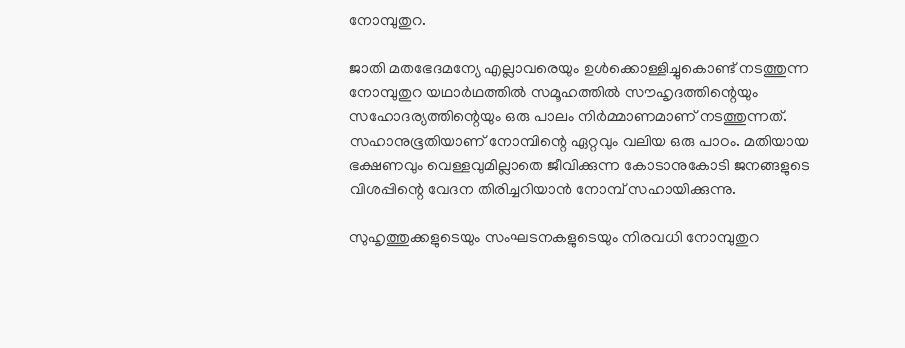നോമ്പുതുറ.

ജാതി മതഭേദമന്യേ എല്ലാവരെയും ഉൾക്കൊള്ളിച്ചുകൊണ്ട് നടത്തുന്ന നോമ്പുതുറ യഥാർഥത്തിൽ സമൂഹത്തിൽ സൗഹൃദത്തിന്റെയും സഹോദര്യത്തിന്റെയും ഒരു പാലം നിർമ്മാണമാണ് നടത്തുന്നത്. സഹാനുഭൂതിയാണ് നോമ്പിന്റെ ഏറ്റവും വലിയ ഒരു പാഠം. മതിയായ ഭക്ഷണവും വെള്ളവുമില്ലാതെ ജീവിക്കുന്ന കോടാനുകോടി ജനങ്ങളുടെ വിശപ്പിന്റെ വേദന തിരിച്ചറിയാൻ നോമ്പ് സഹായിക്കുന്നു.

സുഹൃത്തുക്കളുടെയും സംഘടനകളുടെയും നിരവധി നോമ്പുതുറ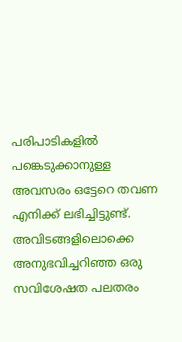പരിപാടികളിൽ പങ്കെടുക്കാനുള്ള അവസരം ഒട്ടേറെ തവണ എനിക്ക് ലഭിച്ചിട്ടുണ്ട്. അവിടങ്ങളിലൊക്കെ അനുഭവിച്ചറിഞ്ഞ ഒരു സവിശേഷത പലതരം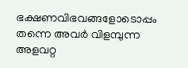ഭക്ഷണവിഭവങ്ങളോടൊപ്പം തന്നെ അവർ വിളമ്പുന്ന അളവറ്റ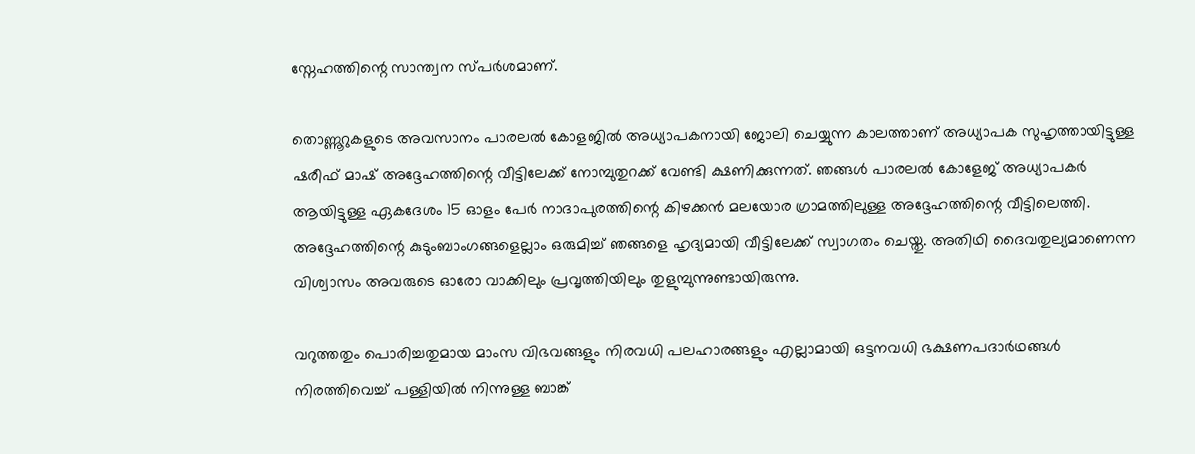സ്നേഹത്തിന്റെ സാന്ത്വന സ്പർശമാണ്.

തൊണ്ണൂറുകളുടെ അവസാനം പാരലൽ കോളജിൽ അധ്യാപകനായി ജോലി ചെയ്യുന്ന കാലത്താണ് അധ്യാപക സുഹൃത്തായിട്ടുള്ള ഷരീഫ് മാഷ് അദ്ദേഹത്തിന്റെ വീട്ടിലേക്ക് നോമ്പുതുറക്ക് വേണ്ടി ക്ഷണിക്കുന്നത്. ഞങ്ങൾ പാരലൽ കോളേജ് അധ്യാപകർ ആയിട്ടുള്ള ഏകദേശം 15 ഓളം പേർ നാദാപുരത്തിന്റെ കിഴക്കൻ മലയോര ഗ്രാമത്തിലുള്ള അദ്ദേഹത്തിന്റെ വീട്ടിലെത്തി. അദ്ദേഹത്തിന്റെ കുടുംബാംഗങ്ങളെല്ലാം ഒരുമിച്ച് ഞങ്ങളെ ഹൃദ്യമായി വീട്ടിലേക്ക് സ്വാഗതം ചെയ്തു. അതിഥി ദൈവതുല്യമാണെന്ന വിശ്വാസം അവരുടെ ഓരോ വാക്കിലും പ്രവൃത്തിയിലും തുളുമ്പുന്നുണ്ടായിരുന്നു.

വറുത്തതും പൊരിച്ചതുമായ മാംസ വിഭവങ്ങളും നിരവധി പലഹാരങ്ങളും എല്ലാമായി ഒട്ടനവധി ഭക്ഷണപദാർഥങ്ങൾ നിരത്തിവെച്ച് പള്ളിയിൽ നിന്നുള്ള ബാങ്ക്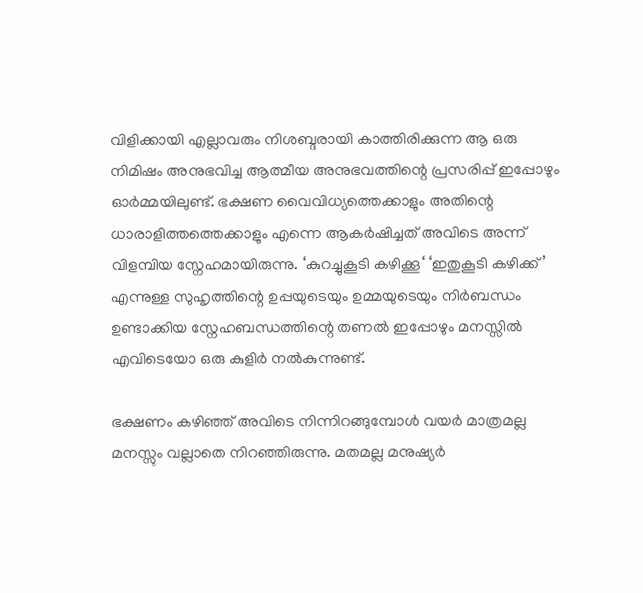വിളിക്കായി എല്ലാവരും നിശബ്ദരായി കാത്തിരിക്കുന്ന ആ ഒരു നിമിഷം അനുഭവിച്ച ആത്മീയ അനുഭവത്തിന്റെ പ്രസരിപ്പ് ഇപ്പോഴും ഓർമ്മയിലുണ്ട്. ഭക്ഷണ വൈവിധ്യത്തെക്കാളും അതിന്റെ ധാരാളിത്തത്തെക്കാളും എന്നെ ആകർഷിച്ചത് അവിടെ അന്ന് വിളമ്പിയ സ്നേഹമായിരുന്നു. ‘കുറച്ചുകൂടി കഴിക്കൂ‘ ‘ഇതുകൂടി കഴിക്ക്’ എന്നുള്ള സുഹൃത്തിന്റെ ഉപ്പയുടെയും ഉമ്മയുടെയും നിർബന്ധം ഉണ്ടാക്കിയ സ്നേഹബന്ധത്തിന്റെ തണൽ ഇപ്പോഴും മനസ്സിൽ എവിടെയോ ഒരു കുളിർ നൽകുന്നുണ്ട്.

ഭക്ഷണം കഴിഞ്ഞ് അവിടെ നിന്നിറങ്ങുമ്പോൾ വയർ മാത്രമല്ല മനസ്സും വല്ലാതെ നിറഞ്ഞിരുന്നു. മതമല്ല മനുഷ്യർ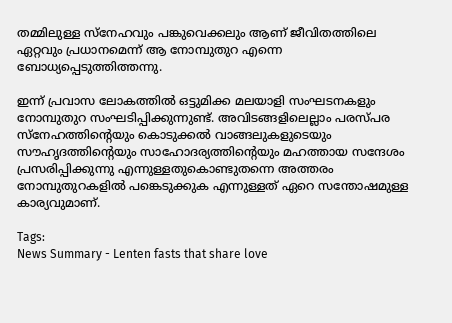തമ്മിലുള്ള സ്നേഹവും പങ്കുവെക്കലും ആണ് ജീവിതത്തിലെ ഏറ്റവും പ്രധാനമെന്ന് ആ നോമ്പുതുറ എന്നെ ബോധ്യപ്പെടുത്തിത്തന്നു.

ഇന്ന് പ്രവാസ ലോകത്തിൽ ഒട്ടുമിക്ക മലയാളി സംഘടനകളും നോമ്പുതുറ സംഘടിപ്പിക്കുന്നുണ്ട്. അവിടങ്ങളിലെല്ലാം പരസ്പര സ്നേഹത്തിന്റെയും കൊടുക്കൽ വാങ്ങലുകളുടെയും സൗഹൃദത്തിന്റെയും സാഹോദര്യത്തിന്റെയും മഹത്തായ സന്ദേശം പ്രസരിപ്പിക്കുന്നു എന്നുള്ളതുകൊണ്ടുതന്നെ അത്തരം നോമ്പുതുറകളിൽ പങ്കെടുക്കുക എന്നുള്ളത് ഏറെ സന്തോഷമുള്ള കാര്യവുമാണ്.

Tags:
News Summary - Lenten fasts that share love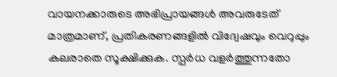വായനക്കാരുടെ അഭിപ്രായങ്ങള്‍ അവരുടേത് മാത്രമാണ്, പ്രതികരണങ്ങളിൽ വിദ്വേഷവും വെറുപ്പും കലരാതെ സൂക്ഷിക്കുക. സ്പർധ വളർത്തുന്നതോ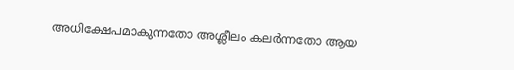അധിക്ഷേപമാകുന്നതോ അശ്ലീലം കലർന്നതോ ആയ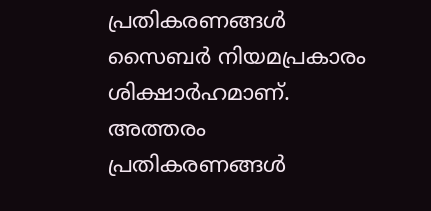പ്രതികരണങ്ങൾ സൈബർ നിയമപ്രകാരം ശിക്ഷാർഹമാണ്. അത്തരം പ്രതികരണങ്ങൾ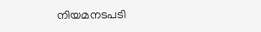നിയമനടപടി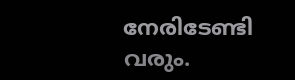നേരിടേണ്ടി വരും.